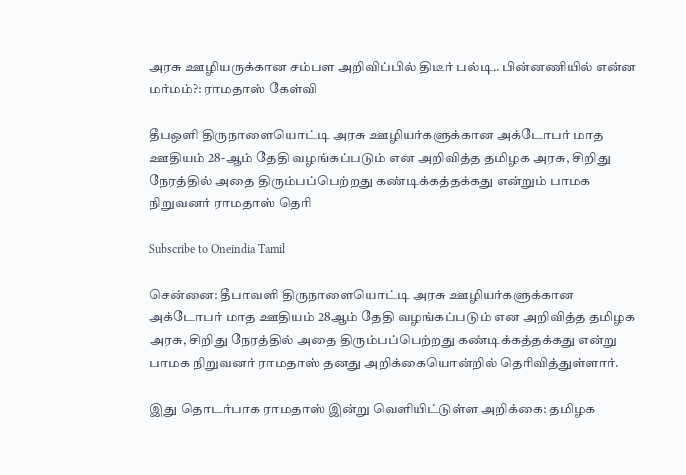அரசு ஊழியருக்கான சம்பள அறிவிப்பில் திடீர் பல்டி.. பின்னணியில் என்ன மர்மம்?: ராமதாஸ் கேள்வி

தீபஒளி திருநாளையொட்டி அரசு ஊழியர்களுக்கான அக்டோபர் மாத ஊதியம் 28-ஆம் தேதி வழங்கப்படும் என அறிவித்த தமிழக அரசு, சிறிது நேரத்தில் அதை திரும்பப்பெற்றது கண்டிக்கத்தக்கது என்றும் பாமக நிறுவனர் ராமதாஸ் தெரி

Subscribe to Oneindia Tamil

சென்னை: தீபாவளி திருநாளையொட்டி அரசு ஊழியர்களுக்கான அக்டோபர் மாத ஊதியம் 28ஆம் தேதி வழங்கப்படும் என அறிவித்த தமிழக அரசு, சிறிது நேரத்தில் அதை திரும்பப்பெற்றது கண்டிக்கத்தக்கது என்று பாமக நிறுவனர் ராமதாஸ் தனது அறிக்கையொன்றில் தெரிவித்துள்ளார்.

இது தொடர்பாக ராமதாஸ் இன்று வெளியிட்டுள்ள அறிக்கை: தமிழக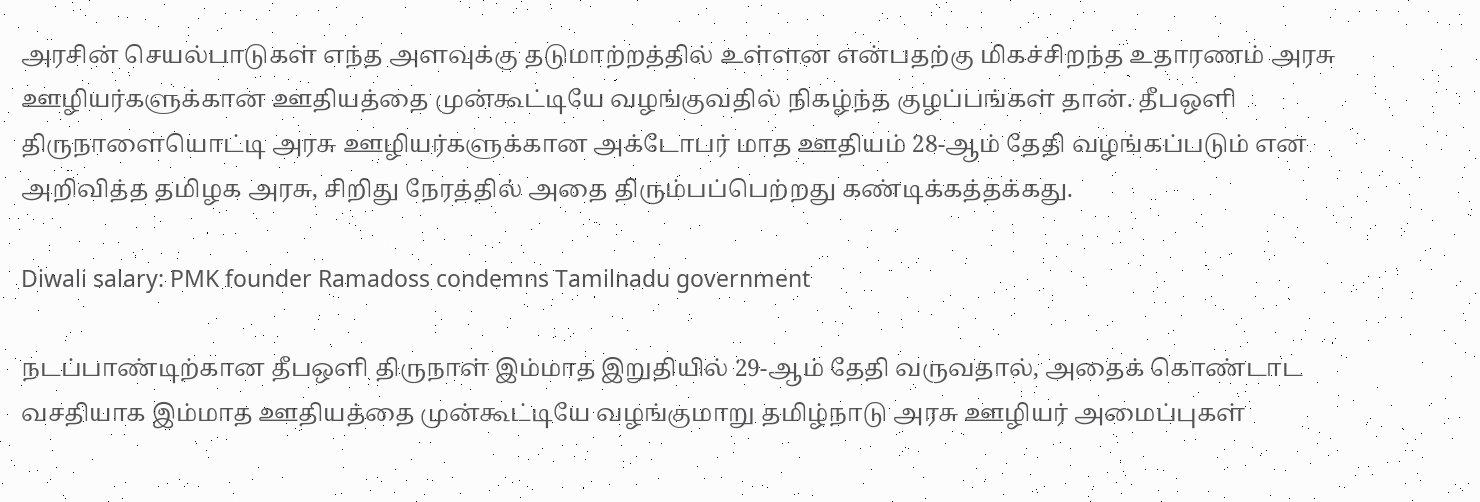அரசின் செயல்பாடுகள் எந்த அளவுக்கு தடுமாற்றத்தில் உள்ளன என்பதற்கு மிகச்சிறந்த உதாரணம் அரசு ஊழியர்களுக்கான ஊதியத்தை முன்கூட்டியே வழங்குவதில் நிகழ்ந்த குழப்பங்கள் தான். தீபஒளி திருநாளையொட்டி அரசு ஊழியர்களுக்கான அக்டோபர் மாத ஊதியம் 28-ஆம் தேதி வழங்கப்படும் என அறிவித்த தமிழக அரசு, சிறிது நேரத்தில் அதை திரும்பப்பெற்றது கண்டிக்கத்தக்கது.

Diwali salary: PMK founder Ramadoss condemns Tamilnadu government

நடப்பாண்டிற்கான தீபஒளி திருநாள் இம்மாத இறுதியில் 29-ஆம் தேதி வருவதால், அதைக் கொண்டாட வசதியாக இம்மாத ஊதியத்தை முன்கூட்டியே வழங்குமாறு தமிழ்நாடு அரசு ஊழியர் அமைப்புகள்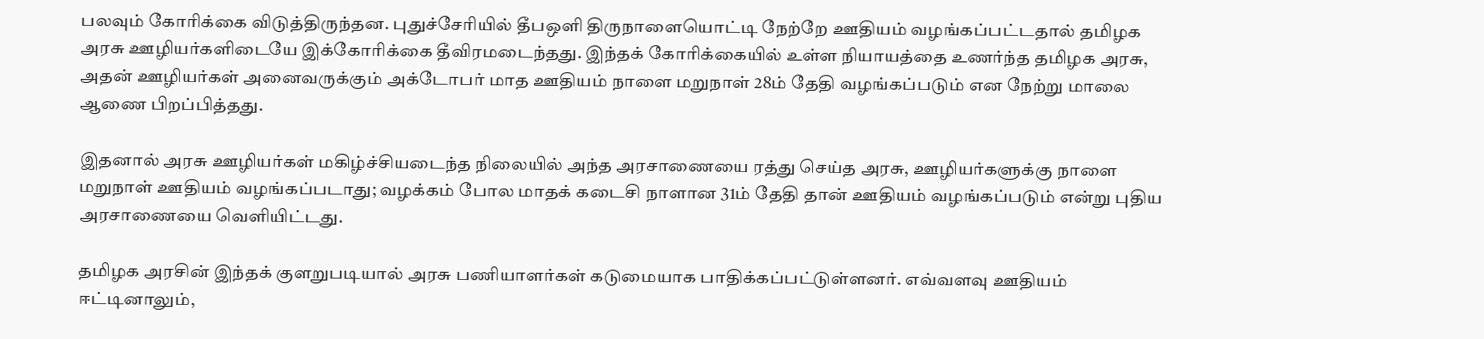பலவும் கோரிக்கை விடுத்திருந்தன. புதுச்சேரியில் தீபஒளி திருநாளையொட்டி நேற்றே ஊதியம் வழங்கப்பட்டதால் தமிழக அரசு ஊழியர்களிடையே இக்கோரிக்கை தீவிரமடைந்தது. இந்தக் கோரிக்கையில் உள்ள நியாயத்தை உணர்ந்த தமிழக அரசு, அதன் ஊழியர்கள் அனைவருக்கும் அக்டோபர் மாத ஊதியம் நாளை மறுநாள் 28ம் தேதி வழங்கப்படும் என நேற்று மாலை ஆணை பிறப்பித்தது.

இதனால் அரசு ஊழியர்கள் மகிழ்ச்சியடைந்த நிலையில் அந்த அரசாணையை ரத்து செய்த அரசு, ஊழியர்களுக்கு நாளை மறுநாள் ஊதியம் வழங்கப்படாது; வழக்கம் போல மாதக் கடைசி நாளான 31ம் தேதி தான் ஊதியம் வழங்கப்படும் என்று புதிய அரசாணையை வெளியிட்டது.

தமிழக அரசின் இந்தக் குளறுபடியால் அரசு பணியாளர்கள் கடுமையாக பாதிக்கப்பட்டுள்ளனர். எவ்வளவு ஊதியம் ஈட்டினாலும்,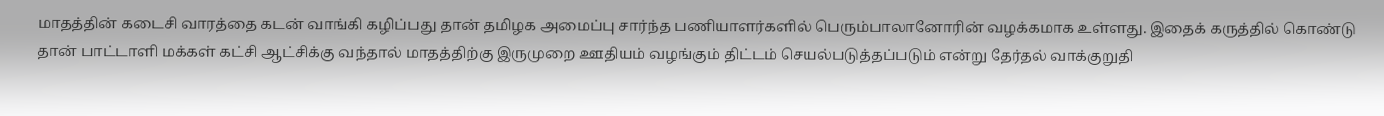மாதத்தின் கடைசி வாரத்தை கடன் வாங்கி கழிப்பது தான் தமிழக அமைப்பு சார்ந்த பணியாளர்களில் பெரும்பாலானோரின் வழக்கமாக உள்ளது. இதைக் கருத்தில் கொண்டு தான் பாட்டாளி மக்கள் கட்சி ஆட்சிக்கு வந்தால் மாதத்திற்கு இருமுறை ஊதியம் வழங்கும் திட்டம் செயல்படுத்தப்படும் என்று தேர்தல் வாக்குறுதி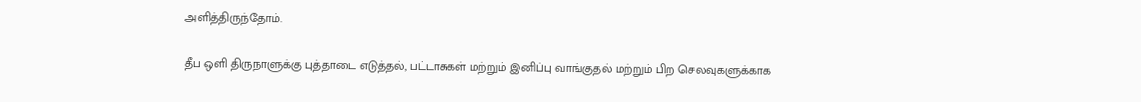அளித்திருந்தோம்.

தீப ஒளி திருநாளுக்கு புத்தாடை எடுத்தல், பட்டாசுகள் மற்றும் இனிப்பு வாங்குதல் மற்றும் பிற செலவுகளுக்காக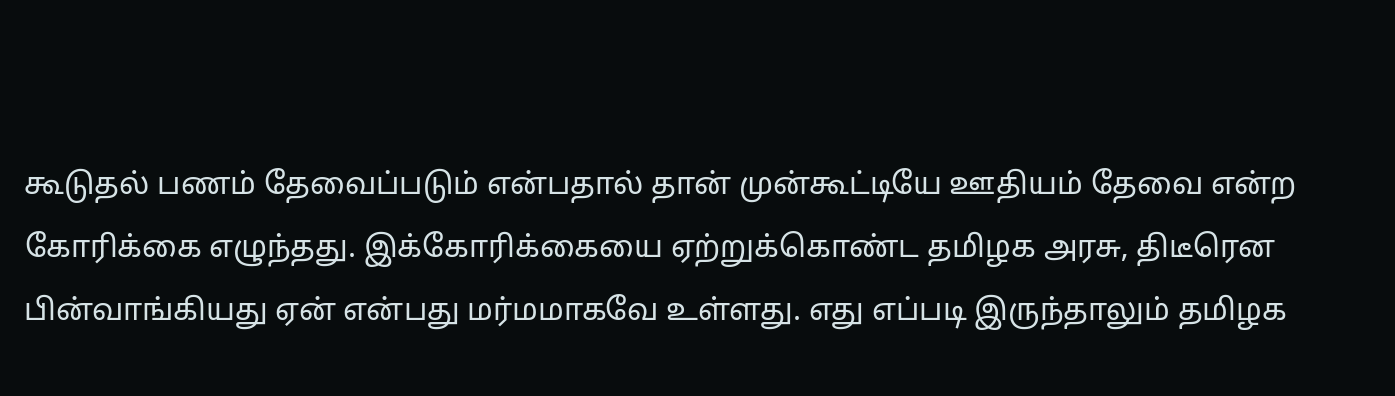கூடுதல் பணம் தேவைப்படும் என்பதால் தான் முன்கூட்டியே ஊதியம் தேவை என்ற கோரிக்கை எழுந்தது. இக்கோரிக்கையை ஏற்றுக்கொண்ட தமிழக அரசு, திடீரென பின்வாங்கியது ஏன் என்பது மர்மமாகவே உள்ளது. எது எப்படி இருந்தாலும் தமிழக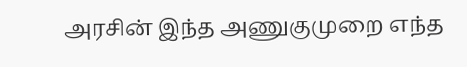அரசின் இந்த அணுகுமுறை எந்த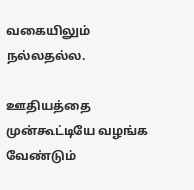வகையிலும் நல்லதல்ல.

ஊதியத்தை முன்கூட்டியே வழங்க வேண்டும்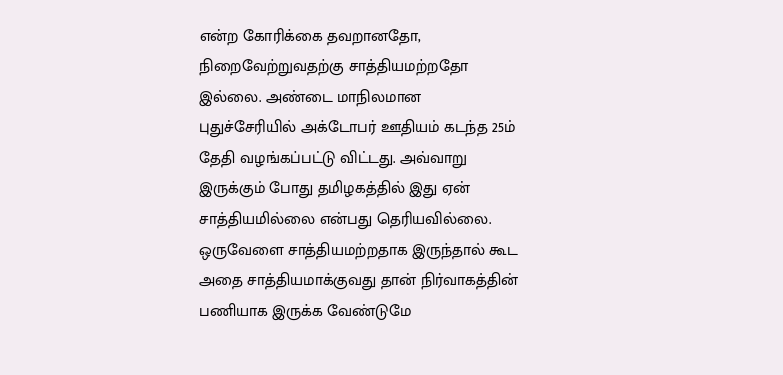என்ற கோரிக்கை தவறானதோ, நிறைவேற்றுவதற்கு சாத்தியமற்றதோ இல்லை. அண்டை மாநிலமான புதுச்சேரியில் அக்டோபர் ஊதியம் கடந்த 25ம் தேதி வழங்கப்பட்டு விட்டது. அவ்வாறு இருக்கும் போது தமிழகத்தில் இது ஏன் சாத்தியமில்லை என்பது தெரியவில்லை. ஒருவேளை சாத்தியமற்றதாக இருந்தால் கூட அதை சாத்தியமாக்குவது தான் நிர்வாகத்தின் பணியாக இருக்க வேண்டுமே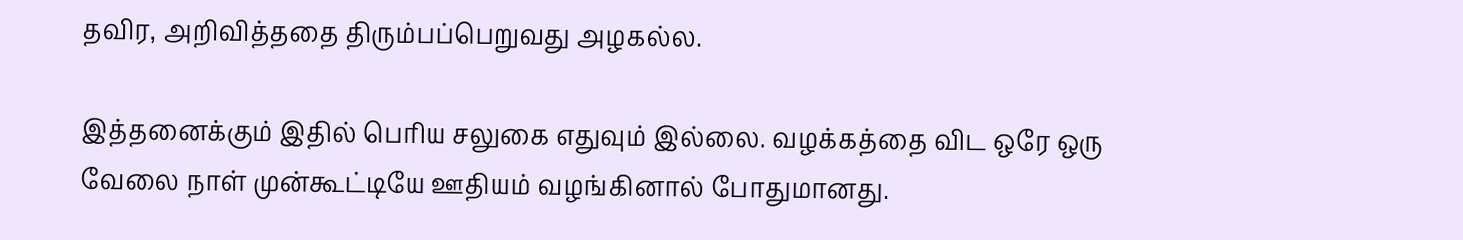தவிர, அறிவித்ததை திரும்பப்பெறுவது அழகல்ல.

இத்தனைக்கும் இதில் பெரிய சலுகை எதுவும் இல்லை. வழக்கத்தை விட ஒரே ஒரு வேலை நாள் முன்கூட்டியே ஊதியம் வழங்கினால் போதுமானது.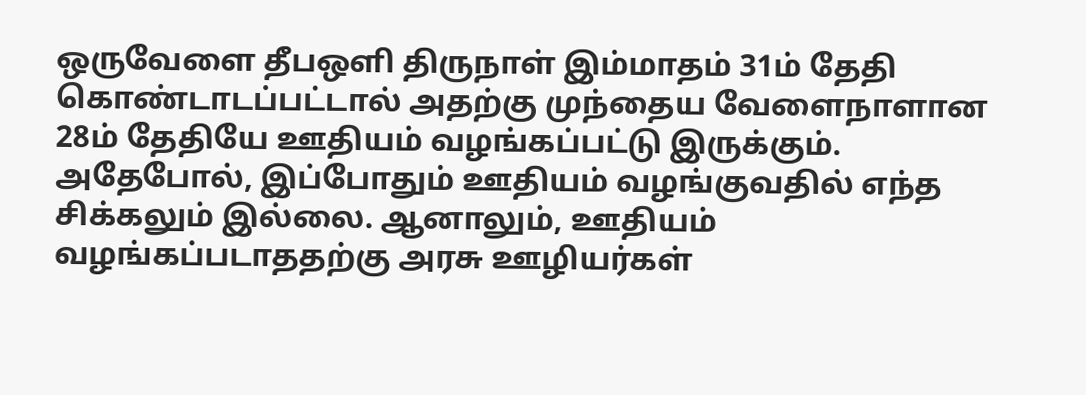ஒருவேளை தீபஒளி திருநாள் இம்மாதம் 31ம் தேதி கொண்டாடப்பட்டால் அதற்கு முந்தைய வேளைநாளான 28ம் தேதியே ஊதியம் வழங்கப்பட்டு இருக்கும். அதேபோல், இப்போதும் ஊதியம் வழங்குவதில் எந்த சிக்கலும் இல்லை. ஆனாலும், ஊதியம் வழங்கப்படாததற்கு அரசு ஊழியர்கள்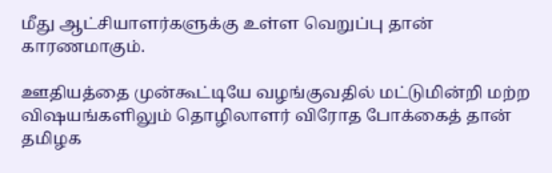மீது ஆட்சியாளர்களுக்கு உள்ள வெறுப்பு தான் காரணமாகும்.

ஊதியத்தை முன்கூட்டியே வழங்குவதில் மட்டுமின்றி மற்ற விஷயங்களிலும் தொழிலாளர் விரோத போக்கைத் தான் தமிழக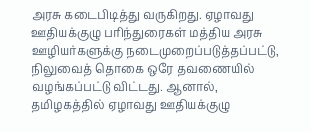அரசு கடைபிடித்து வருகிறது. ஏழாவது ஊதியக்குழு பரிந்துரைகள் மத்திய அரசு ஊழியர்களுக்கு நடைமுறைப்படுத்தப்பட்டு, நிலுவைத் தொகை ஒரே தவணையில் வழங்கப்பட்டு விட்டது. ஆனால், தமிழகத்தில் ஏழாவது ஊதியக்குழு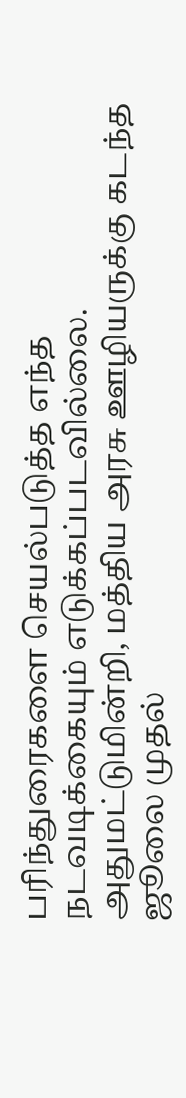பரிந்துரைகளை செயல்படுத்த எந்த நடவடிக்கையும் எடுக்கப்படவில்லை. அதுமட்டுமின்றி, மத்திய அரசு ஊழியருக்கு கடந்த ஜூலை முதல்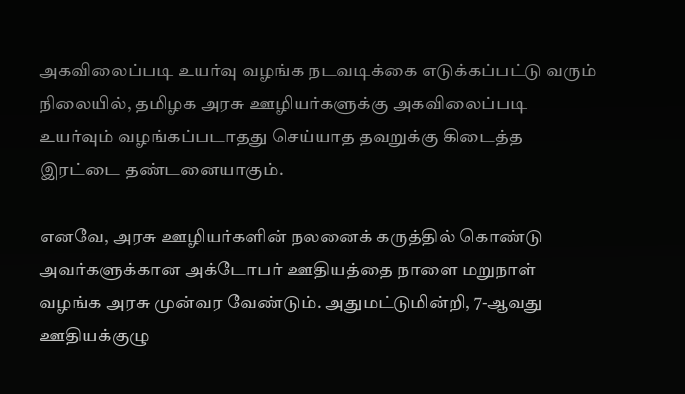அகவிலைப்படி உயர்வு வழங்க நடவடிக்கை எடுக்கப்பட்டு வரும் நிலையில், தமிழக அரசு ஊழியர்களுக்கு அகவிலைப்படி உயர்வும் வழங்கப்படாதது செய்யாத தவறுக்கு கிடைத்த இரட்டை தண்டனையாகும்.

எனவே, அரசு ஊழியர்களின் நலனைக் கருத்தில் கொண்டு அவர்களுக்கான அக்டோபர் ஊதியத்தை நாளை மறுநாள் வழங்க அரசு முன்வர வேண்டும். அதுமட்டுமின்றி, 7-ஆவது ஊதியக்குழு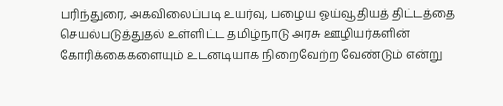பரிந்துரை, அகவிலைப்படி உயர்வு, பழைய ஓய்வூதியத் திட்டத்தை செயல்படுத்துதல் உள்ளிட்ட தமிழ்நாடு அரசு ஊழியர்களின் கோரிக்கைகளையும் உடனடியாக நிறைவேற்ற வேண்டும் என்று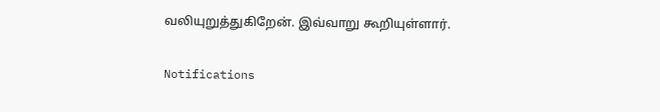வலியுறுத்துகிறேன். இவ்வாறு கூறியுள்ளார்.

Notifications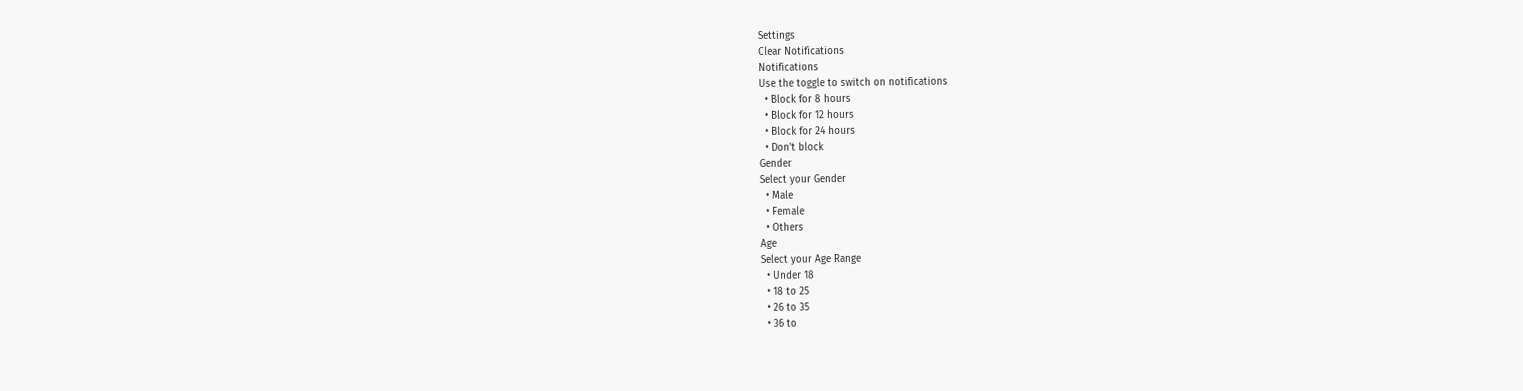Settings
Clear Notifications
Notifications
Use the toggle to switch on notifications
  • Block for 8 hours
  • Block for 12 hours
  • Block for 24 hours
  • Don't block
Gender
Select your Gender
  • Male
  • Female
  • Others
Age
Select your Age Range
  • Under 18
  • 18 to 25
  • 26 to 35
  • 36 to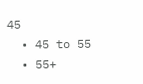45
  • 45 to 55
  • 55+